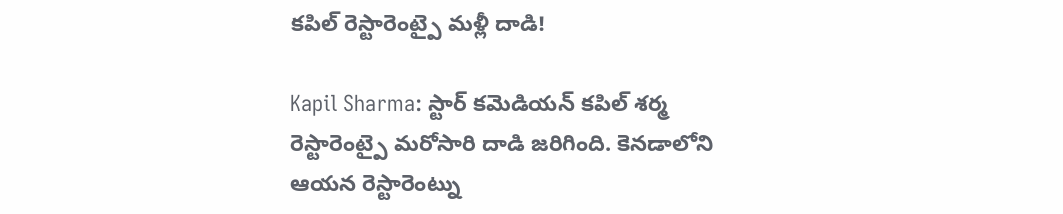కపిల్ రెస్టారెంట్పై మళ్లీ దాడి!

Kapil Sharma: స్టార్ కమెడియన్ కపిల్ శర్మ రెస్టారెంట్పై మరోసారి దాడి జరిగింది. కెనడాలోని ఆయన రెస్టారెంట్ను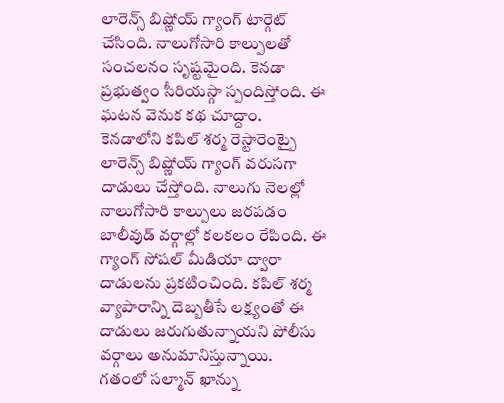లారెన్స్ బిష్ణోయ్ గ్యాంగ్ టార్గెట్ చేసింది. నాలుగోసారి కాల్పులతో సంచలనం సృష్టమైంది. కెనడా ప్రభుత్వం సీరియస్గా స్పందిస్తోంది. ఈ ఘటన వెనుక కథ చూద్దాం.
కెనడాలోని కపిల్ శర్మ రెస్టారెంట్పై లారెన్స్ బిష్ణోయ్ గ్యాంగ్ వరుసగా దాడులు చేస్తోంది. నాలుగు నెలల్లో నాలుగోసారి కాల్పులు జరపడం బాలీవుడ్ వర్గాల్లో కలకలం రేపింది. ఈ గ్యాంగ్ సోషల్ మీడియా ద్వారా దాడులను ప్రకటించింది. కపిల్ శర్మ వ్యాపారాన్ని దెబ్బతీసే లక్ష్యంతో ఈ దాడులు జరుగుతున్నాయని పోలీసు వర్గాలు అనుమానిస్తున్నాయి.
గతంలో సల్మాన్ ఖాన్ను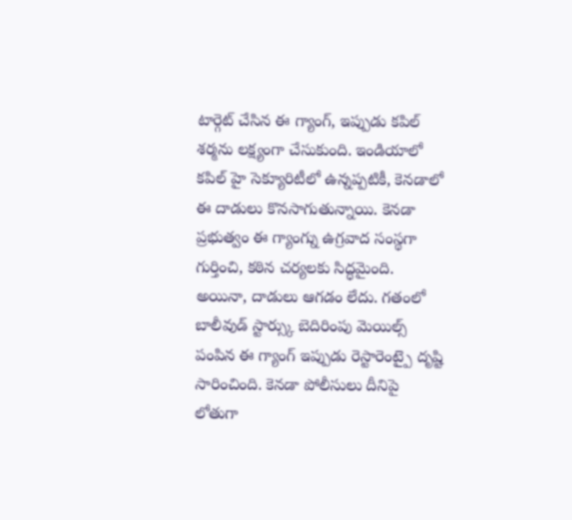టార్గెట్ చేసిన ఈ గ్యాంగ్, ఇప్పుడు కపిల్ శర్మను లక్ష్యంగా చేసుకుంది. ఇండియాలో కపిల్ హై సెక్యూరిటీలో ఉన్నప్పటికీ, కెనడాలో ఈ దాడులు కొనసాగుతున్నాయి. కెనడా ప్రభుత్వం ఈ గ్యాంగ్ను ఉగ్రవాద సంస్థగా గుర్తించి, కఠిన చర్యలకు సిద్ధమైంది. అయినా, దాడులు ఆగడం లేదు. గతంలో బాలీవుడ్ స్టార్స్కు బెదిరింపు మెయిల్స్ పంపిన ఈ గ్యాంగ్ ఇప్పుడు రెస్టారెంట్పై దృష్టి సారించింది. కెనడా పోలీసులు దీనిపై లోతుగా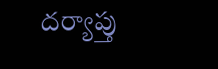దర్యాప్తు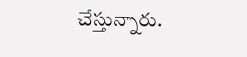చేస్తున్నారు.